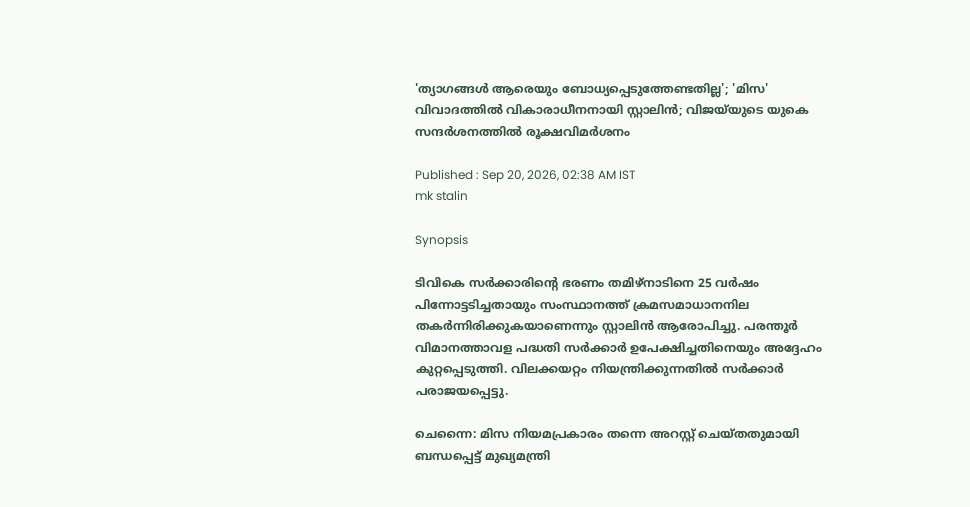'ത്യാഗങ്ങൾ ആരെയും ബോധ്യപ്പെടുത്തേണ്ടതില്ല'; 'മിസ' വിവാദത്തിൽ വികാരാധീനനായി സ്റ്റാലിൻ; വിജയ്‍യുടെ യുകെ സന്ദർശനത്തിൽ രൂക്ഷവിമർശനം

Published : Sep 20, 2026, 02:38 AM IST
mk stalin

Synopsis

ടിവികെ സർക്കാരിന്റെ ഭരണം തമിഴ്നാടിനെ 25 വർഷം പിന്നോട്ടടിച്ചതായും സംസ്ഥാനത്ത് ക്രമസമാധാനനില തകർന്നിരിക്കുകയാണെന്നും സ്റ്റാലിൻ ആരോപിച്ചു. പരന്തൂർ വിമാനത്താവള പദ്ധതി സർക്കാർ ഉപേക്ഷിച്ചതിനെയും അദ്ദേഹം കുറ്റപ്പെടുത്തി. വിലക്കയറ്റം നിയന്ത്രിക്കുന്നതിൽ സർക്കാർ പരാജയപ്പെട്ടു.

ചെന്നൈ: മിസ നിയമപ്രകാരം തന്നെ അറസ്റ്റ് ചെയ്തതുമായി ബന്ധപ്പെട്ട് മുഖ്യമന്ത്രി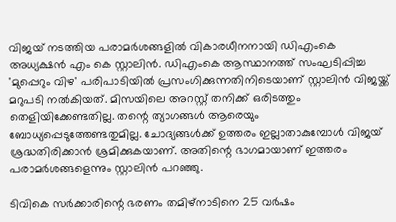വിജയ് നടത്തിയ പരാമർശങ്ങളിൽ വികാരധീനനായി ഡിഎംകെ അധ്യക്ഷൻ എം കെ സ്റ്റാലിൻ. ഡിഎംകെ ആസ്ഥാനത്ത് സംഘടിപ്പിച്ച 'മുപ്പെറും വിഴ' പരിപാടിയിൽ പ്രസംഗിക്കുന്നതിനിടെയാണ് സ്റ്റാലിൻ വിജയ്ക്ക് മറുപടി നൽകിയത്. മിസയിലെ അറസ്റ്റ് തനിക്ക് ഒരിടത്തും തെളിയിക്കേണ്ടതില്ല. തന്റെ ത്യാഗങ്ങൾ ആരെയും ബോധ്യപ്പെടുത്തേണ്ടതുമില്ല. ചോദ്യങ്ങൾക്ക് ഉത്തരം ഇല്ലാതാകുമ്പോൾ വിജയ് ശ്രദ്ധതിരിക്കാൻ ശ്രമിക്കുകയാണ്. അതിന്റെ ഭാഗമായാണ് ഇത്തരം പരാമർശങ്ങളെന്നും സ്റ്റാലിൻ പറഞ്ഞു.

ടിവികെ സർക്കാരിന്റെ ഭരണം തമിഴ്നാടിനെ 25 വർഷം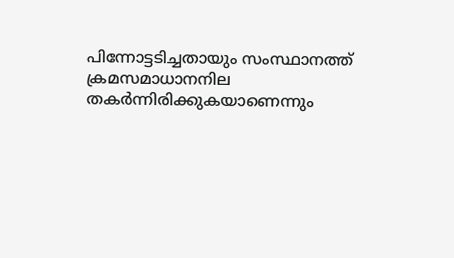പിന്നോട്ടടിച്ചതായും സംസ്ഥാനത്ത് ക്രമസമാധാനനില തകർന്നിരിക്കുകയാണെന്നും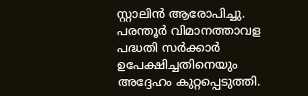സ്റ്റാലിൻ ആരോപിച്ചു. പരന്തൂർ വിമാനത്താവള പദ്ധതി സർക്കാർ ഉപേക്ഷിച്ചതിനെയും അദ്ദേഹം കുറ്റപ്പെടുത്തി.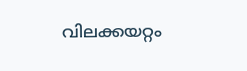വിലക്കയറ്റം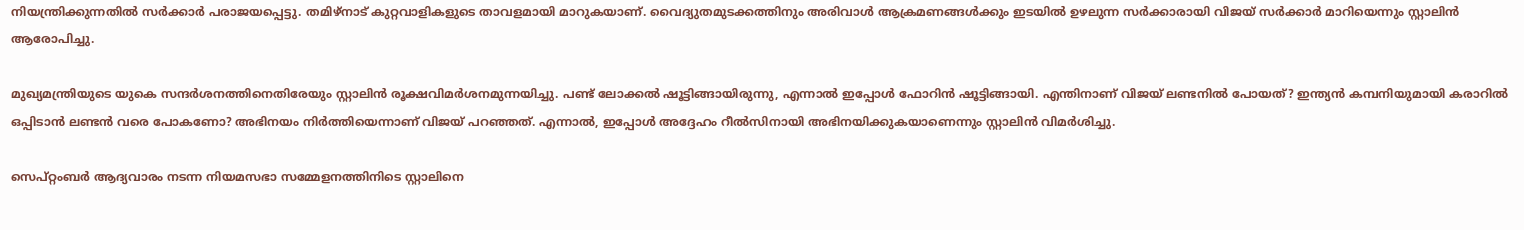നിയന്ത്രിക്കുന്നതിൽ സർക്കാർ പരാജയപ്പെട്ടു. തമിഴ്നാട് കുറ്റവാളികളുടെ താവളമായി മാറുകയാണ്. വൈദ്യുതമുടക്കത്തിനും അരിവാൾ ആക്രമണങ്ങൾക്കും ഇടയിൽ ഉഴലുന്ന സർക്കാരായി വിജയ് സർക്കാർ മാറിയെന്നും സ്റ്റാലിൻ ആരോപിച്ചു.

മുഖ്യമന്ത്രിയുടെ യുകെ സന്ദർശനത്തിനെതിരേയും സ്റ്റാലിൻ രൂക്ഷവിമർശനമുന്നയിച്ചു. പണ്ട് ലോക്കൽ ഷൂട്ടിങ്ങായിരുന്നു, എന്നാൽ ഇപ്പോൾ ഫോറിൻ ഷൂട്ടിങ്ങായി. എന്തിനാണ് വിജയ് ലണ്ടനിൽ പോയത്? ഇന്ത്യൻ കമ്പനിയുമായി കരാറിൽ ഒപ്പിടാൻ ലണ്ടൻ വരെ പോകണോ? അഭിനയം നിർത്തിയെന്നാണ് വിജയ് പറഞ്ഞത്. എന്നാൽ, ഇപ്പോൾ അദ്ദേഹം റീൽസിനായി അഭിനയിക്കുകയാണെന്നും സ്റ്റാലിൻ വിമർശിച്ചു.

സെപ്റ്റംബർ ആദ്യവാരം നടന്ന നിയമസഭാ സമ്മേളനത്തിനിടെ സ്റ്റാലിനെ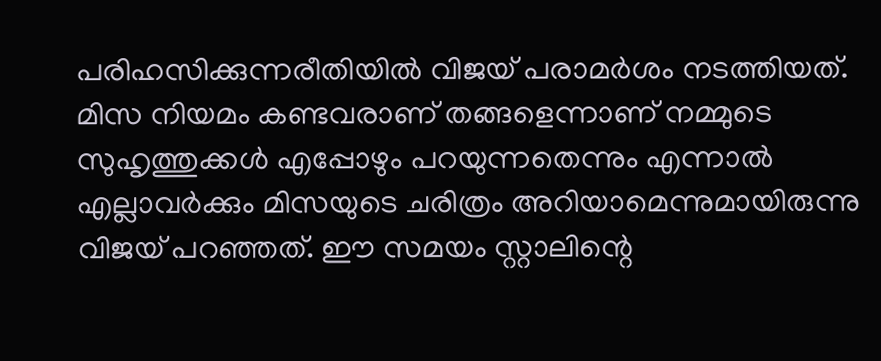പരിഹസിക്കുന്നരീതിയിൽ വിജയ് പരാമർശം നടത്തിയത്. മിസ നിയമം കണ്ടവരാണ് തങ്ങളെന്നാണ് നമ്മുടെ സുഹൃത്തുക്കൾ എപ്പോഴും പറയുന്നതെന്നും എന്നാൽ എല്ലാവർക്കും മിസയുടെ ചരിത്രം അറിയാമെന്നുമായിരുന്നു വിജയ് പറഞ്ഞത്. ഈ സമയം സ്റ്റാലിന്റെ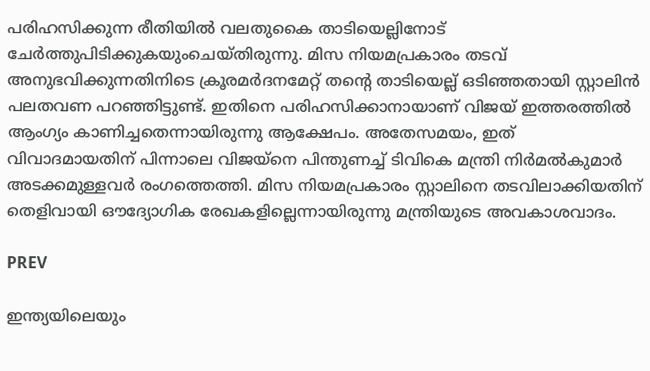പരിഹസിക്കുന്ന രീതിയിൽ വലതുകൈ താടിയെല്ലിനോട് ചേർത്തുപിടിക്കുകയുംചെയ്തിരുന്നു. മിസ നിയമപ്രകാരം തടവ് അനുഭവിക്കുന്നതിനിടെ ക്രൂരമർദനമേറ്റ് തന്റെ താടിയെല്ല് ഒടിഞ്ഞതായി സ്റ്റാലിൻ പലതവണ പറ‍ഞ്ഞിട്ടുണ്ട്. ഇതിനെ പരിഹസിക്കാനായാണ് വിജയ് ഇത്തരത്തിൽ ആംഗ്യം കാണിച്ചതെന്നായിരുന്നു ആക്ഷേപം. അതേസമയം, ഇത് വിവാദമായതിന് പിന്നാലെ വിജയ്നെ പിന്തുണച്ച് ടിവികെ മന്ത്രി നിർമൽകുമാർ അടക്കമുള്ളവർ രംഗത്തെത്തി. മിസ നിയമപ്രകാരം സ്റ്റാലിനെ തടവിലാക്കിയതിന് തെളിവായി ഔദ്യോഗിക രേഖകളില്ലെന്നായിരുന്നു മന്ത്രിയുടെ അവകാശവാദം.

PREV

ഇന്ത്യയിലെയും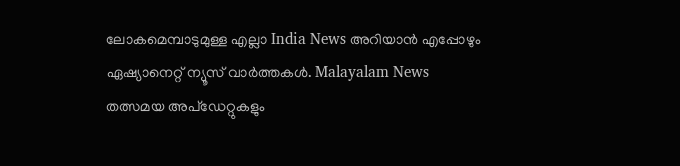ലോകമെമ്പാടുമുള്ള എല്ലാ India News അറിയാൻ എപ്പോഴും ഏഷ്യാനെറ്റ് ന്യൂസ് വാർത്തകൾ. Malayalam News   തത്സമയ അപ്‌ഡേറ്റുകളും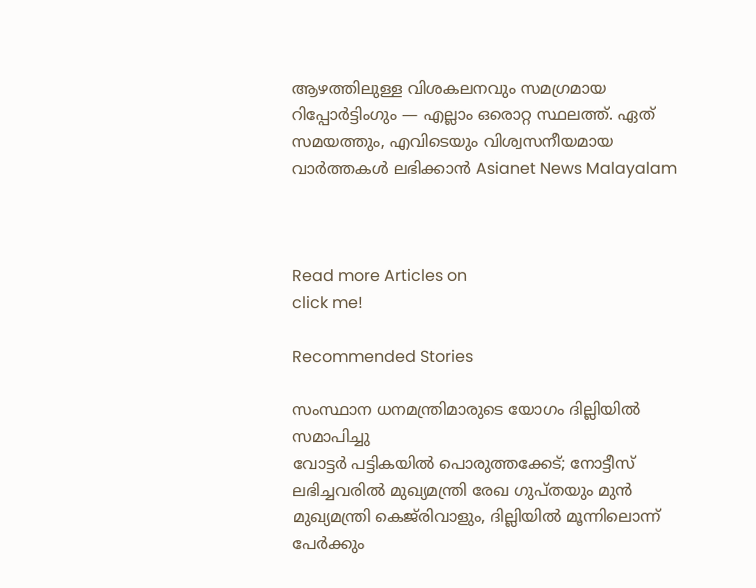ആഴത്തിലുള്ള വിശകലനവും സമഗ്രമായ റിപ്പോർട്ടിംഗും — എല്ലാം ഒരൊറ്റ സ്ഥലത്ത്. ഏത് സമയത്തും, എവിടെയും വിശ്വസനീയമായ വാർത്തകൾ ലഭിക്കാൻ Asianet News Malayalam



Read more Articles on
click me!

Recommended Stories

സംസ്ഥാന ധനമന്ത്രിമാരുടെ യോഗം ദില്ലിയിൽ സമാപിച്ചു
വോട്ടർ പട്ടികയിൽ പൊരുത്തക്കേട്; നോട്ടീസ് ലഭിച്ചവരിൽ മുഖ്യമന്ത്രി രേഖ ഗുപ്തയും മുൻ മുഖ്യമന്ത്രി കെജ്‍രിവാളും, ദില്ലിയിൽ മൂന്നിലൊന്ന് പേർക്കും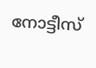നോട്ടീസ്